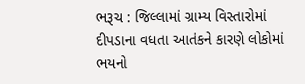ભરૂચ : જિલ્લામાં ગ્રામ્ય વિસ્તારોમાં દીપડાના વધતા આતંકને કારણે લોકોમાં ભયનો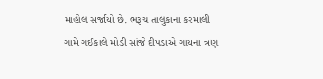માહોલ સર્જાયો છે. ભરૂચ તાલુકાના કરમાલી ગામે ગઈકાલે મોડી સાંજે દીપડાએ ગાયના ત્રણ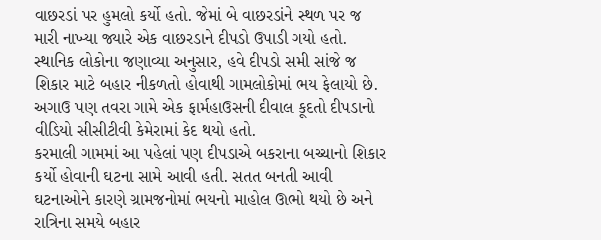વાછરડાં પર હુમલો કર્યો હતો. જેમાં બે વાછરડાંને સ્થળ પર જ મારી નાખ્યા જ્યારે એક વાછરડાને દીપડો ઉપાડી ગયો હતો.
સ્થાનિક લોકોના જણાવ્યા અનુસાર, હવે દીપડો સમી સાંજે જ શિકાર માટે બહાર નીકળતો હોવાથી ગામલોકોમાં ભય ફેલાયો છે. અગાઉ પણ તવરા ગામે એક ફાર્મહાઉસની દીવાલ કૂદતો દીપડાનો વીડિયો સીસીટીવી કેમેરામાં કેદ થયો હતો.
કરમાલી ગામમાં આ પહેલાં પણ દીપડાએ બકરાના બચ્ચાનો શિકાર કર્યો હોવાની ઘટના સામે આવી હતી. સતત બનતી આવી ઘટનાઓને કારણે ગ્રામજનોમાં ભયનો માહોલ ઊભો થયો છે અને રાત્રિના સમયે બહાર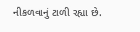નીકળવાનું ટાળી રહ્યા છે.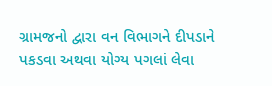ગ્રામજનો દ્વારા વન વિભાગને દીપડાને પકડવા અથવા યોગ્ય પગલાં લેવા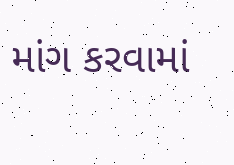માંગ કરવામાં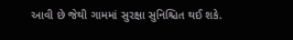આવી છે જેથી ગામમાં સુરક્ષા સુનિશ્ચિત થઈ શકે.